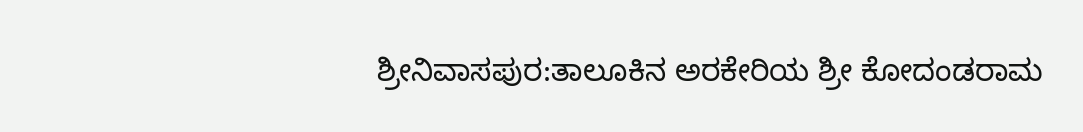ಶ್ರೀನಿವಾಸಪುರ:ತಾಲೂಕಿನ ಅರಕೇರಿಯ ಶ್ರೀ ಕೋದಂಡರಾಮ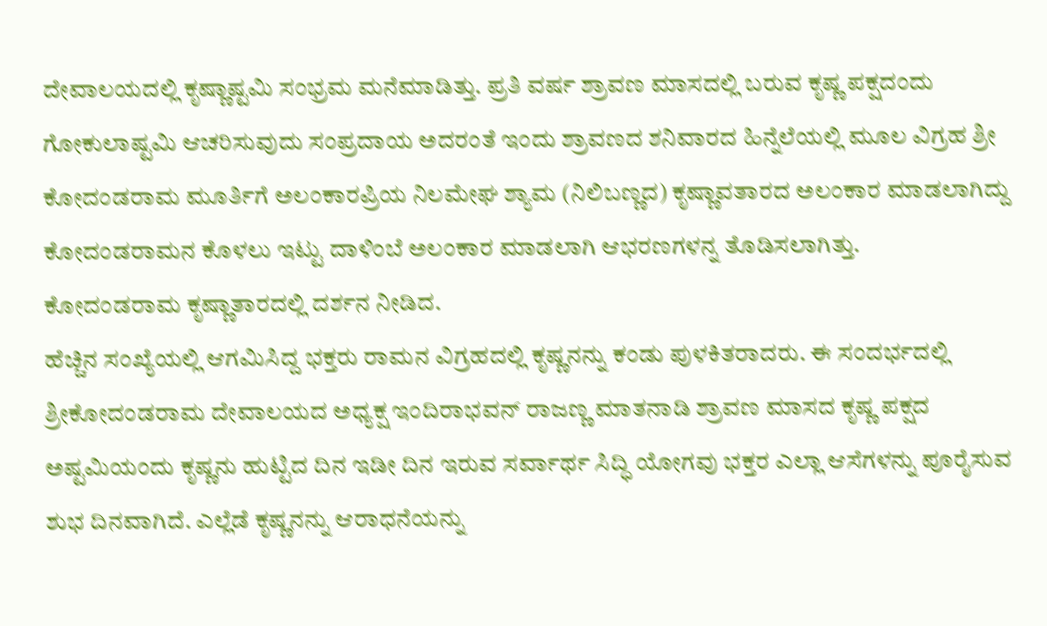ದೇವಾಲಯದಲ್ಲಿ ಕೃಷ್ಣಾಷ್ಟಮಿ ಸಂಭ್ರಮ ಮನೆಮಾಡಿತ್ತು. ಪ್ರತಿ ವರ್ಷ ಶ್ರಾವಣ ಮಾಸದಲ್ಲಿ ಬರುವ ಕೃಷ್ಣ ಪಕ್ಷದಂದು ಗೋಕುಲಾಷ್ಟಮಿ ಆಚರಿಸುವುದು ಸಂಪ್ರದಾಯ ಅದರಂತೆ ಇಂದು ಶ್ರಾವಣದ ಶನಿವಾರದ ಹಿನ್ನೆಲೆಯಲ್ಲಿ ಮೂಲ ವಿಗ್ರಹ ಶ್ರೀ ಕೋದಂಡರಾಮ ಮೂರ್ತಿಗೆ ಅಲಂಕಾರಪ್ರಿಯ ನಿಲಮೇಘ ಶ್ಯಾಮ (ನಿಲಿಬಣ್ಣದ) ಕೃಷ್ಣಾವತಾರದ ಅಲಂಕಾರ ಮಾಡಲಾಗಿದ್ದು ಕೋದಂಡರಾಮನ ಕೊಳಲು ಇಟ್ಟು ದಾಳಿಂಬೆ ಅಲಂಕಾರ ಮಾಡಲಾಗಿ ಆಭರಣಗಳನ್ನ ತೊಡಿಸಲಾಗಿತ್ತು.
ಕೋದಂಡರಾಮ ಕೃಷ್ಣಾತಾರದಲ್ಲಿ ದರ್ಶನ ನೀಡಿದ.
ಹೆಚ್ಚಿನ ಸಂಖ್ಯೆಯಲ್ಲಿ ಆಗಮಿಸಿದ್ದ ಭಕ್ತರು ರಾಮನ ವಿಗ್ರಹದಲ್ಲಿ ಕೃಷ್ಣನನ್ನು ಕಂಡು ಪುಳಕಿತರಾದರು. ಈ ಸಂದರ್ಭದಲ್ಲಿ ಶ್ರೀಕೋದಂಡರಾಮ ದೇವಾಲಯದ ಅಧ್ಯಕ್ಷ ಇಂದಿರಾಭವನ್ ರಾಜಣ್ಣ ಮಾತನಾಡಿ ಶ್ರಾವಣ ಮಾಸದ ಕೃಷ್ಣ ಪಕ್ಷದ ಅಷ್ಟಮಿಯಂದು ಕೃಷ್ಣನು ಹುಟ್ಟಿದ ದಿನ ಇಡೀ ದಿನ ಇರುವ ಸರ್ವಾರ್ಥ ಸಿದ್ಧಿ ಯೋಗವು ಭಕ್ತರ ಎಲ್ಲಾ ಆಸೆಗಳನ್ನು ಪೂರೈಸುವ ಶುಭ ದಿನವಾಗಿದೆ. ಎಲ್ಲೆಡೆ ಕೃಷ್ಣನನ್ನು ಆರಾಧನೆಯನ್ನು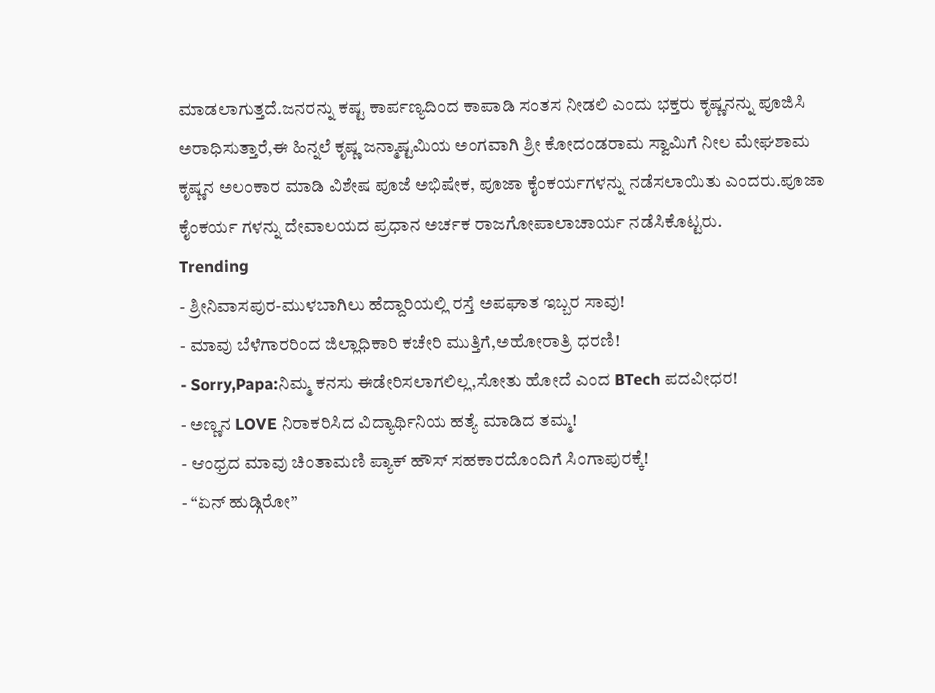ಮಾಡಲಾಗುತ್ತದೆ.ಜನರನ್ನು ಕಷ್ಟ ಕಾರ್ಪಣ್ಯದಿಂದ ಕಾಪಾಡಿ ಸಂತಸ ನೀಡಲಿ ಎಂದು ಭಕ್ತರು ಕೃಷ್ಣನನ್ನು ಪೂಜಿಸಿ ಅರಾಧಿಸುತ್ತಾರೆ,ಈ ಹಿನ್ನಲೆ ಕೃಷ್ಣ ಜನ್ಮಾಷ್ಟಮಿಯ ಅಂಗವಾಗಿ ಶ್ರೀ ಕೋದಂಡರಾಮ ಸ್ವಾಮಿಗೆ ನೀಲ ಮೇಘಶಾಮ ಕೃಷ್ಣನ ಅಲಂಕಾರ ಮಾಡಿ ವಿಶೇಷ ಪೂಜೆ ಅಭಿಷೇಕ, ಪೂಜಾ ಕೈಂಕರ್ಯಗಳನ್ನು ನಡೆಸಲಾಯಿತು ಎಂದರು.ಪೂಜಾ ಕೈಂಕರ್ಯ ಗಳನ್ನು ದೇವಾಲಯದ ಪ್ರಧಾನ ಅರ್ಚಕ ರಾಜಗೋಪಾಲಾಚಾರ್ಯ ನಡೆಸಿಕೊಟ್ಟರು.
Trending
- ಶ್ರೀನಿವಾಸಪುರ-ಮುಳಬಾಗಿಲು ಹೆದ್ದಾರಿಯಲ್ಲಿ ರಸ್ತೆ ಅಪಘಾತ ಇಬ್ಬರ ಸಾವು!
- ಮಾವು ಬೆಳೆಗಾರರಿಂದ ಜಿಲ್ಲಾಧಿಕಾರಿ ಕಚೇರಿ ಮುತ್ತಿಗೆ,ಅಹೋರಾತ್ರಿ ಧರಣಿ!
- Sorry,Papa:ನಿಮ್ಮ ಕನಸು ಈಡೇರಿಸಲಾಗಲಿಲ್ಲ,ಸೋತು ಹೋದೆ ಎಂದ BTech ಪದವೀಧರ!
- ಅಣ್ಣನ LOVE ನಿರಾಕರಿಸಿದ ವಿದ್ಯಾರ್ಥಿನಿಯ ಹತ್ಯೆ ಮಾಡಿದ ತಮ್ಮ!
- ಆಂಧ್ರದ ಮಾವು ಚಿಂತಾಮಣಿ ಪ್ಯಾಕ್ ಹೌಸ್ ಸಹಕಾರದೊಂದಿಗೆ ಸಿಂಗಾಪುರಕ್ಕೆ!
- “ಏನ್ ಹುಡ್ಗಿರೋ”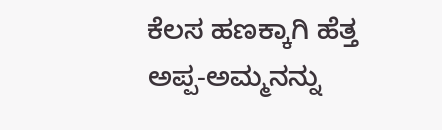ಕೆಲಸ ಹಣಕ್ಕಾಗಿ ಹೆತ್ತ ಅಪ್ಪ-ಅಮ್ಮನನ್ನು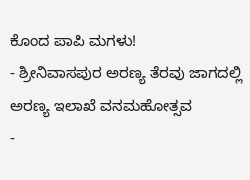ಕೊಂದ ಪಾಪಿ ಮಗಳು!
- ಶ್ರೀನಿವಾಸಪುರ ಅರಣ್ಯ ತೆರವು ಜಾಗದಲ್ಲಿ ಅರಣ್ಯ ಇಲಾಖೆ ವನಮಹೋತ್ಸವ
-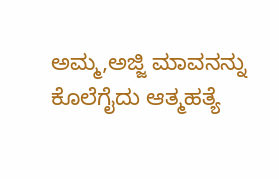ಅಮ್ಮ,ಅಜ್ಜಿ ಮಾವನನ್ನು ಕೊಲೆಗೈದು ಆತ್ಮಹತ್ಯೆ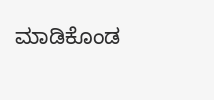ಮಾಡಿಕೊಂಡ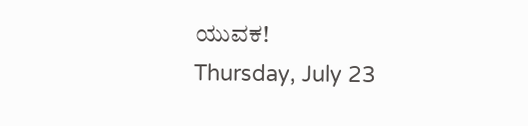ಯುವಕ!
Thursday, July 23